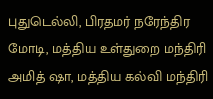புதுடெல்லி, பிரதமர் நரேந்திர மோடி, மத்திய உள்துறை மந்திரி அமித் ஷா, மத்திய கல்வி மந்திரி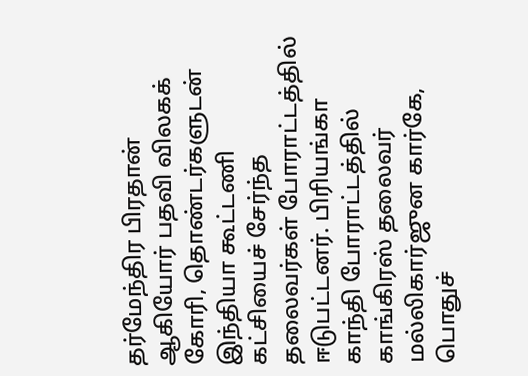தர்மேந்திர பிரதான் ஆகியோர் பதவி விலகக் கோரி, தொண்டர்களுடன் இந்தியா கூட்டணி கட்சியைச் சேர்ந்த தலைவர்கள் போராட்டத்தில் ஈடுபட்டனர். பிரியங்கா காந்தி போராட்டத்தில் காங்கிரஸ் தலைவர் மல்லிகார்ஜுன கார்கே, பொதுச்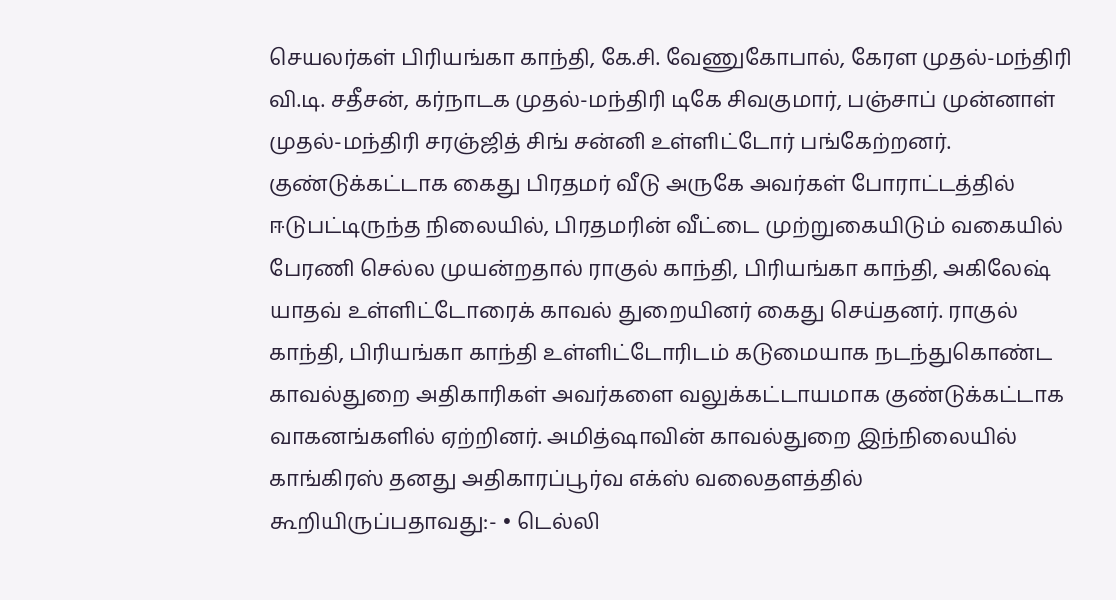செயலர்கள் பிரியங்கா காந்தி, கே.சி. வேணுகோபால், கேரள முதல்-மந்திரி வி.டி. சதீசன், கர்நாடக முதல்-மந்திரி டிகே சிவகுமார், பஞ்சாப் முன்னாள் முதல்-மந்திரி சரஞ்ஜித் சிங் சன்னி உள்ளிட்டோர் பங்கேற்றனர். குண்டுக்கட்டாக கைது பிரதமர் வீடு அருகே அவர்கள் போராட்டத்தில் ஈடுபட்டிருந்த நிலையில், பிரதமரின் வீட்டை முற்றுகையிடும் வகையில் பேரணி செல்ல முயன்றதால் ராகுல் காந்தி, பிரியங்கா காந்தி, அகிலேஷ் யாதவ் உள்ளிட்டோரைக் காவல் துறையினர் கைது செய்தனர். ராகுல் காந்தி, பிரியங்கா காந்தி உள்ளிட்டோரிடம் கடுமையாக நடந்துகொண்ட காவல்துறை அதிகாரிகள் அவர்களை வலுக்கட்டாயமாக குண்டுக்கட்டாக வாகனங்களில் ஏற்றினர். அமித்ஷாவின் காவல்துறை இந்நிலையில் காங்கிரஸ் தனது அதிகாரப்பூர்வ எக்ஸ் வலைதளத்தில் கூறியிருப்பதாவது:- • டெல்லி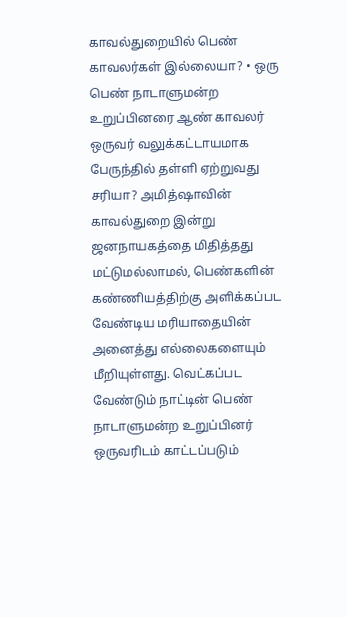காவல்துறையில் பெண் காவலர்கள் இல்லையா? • ஒரு பெண் நாடாளுமன்ற உறுப்பினரை ஆண் காவலர் ஒருவர் வலுக்கட்டாயமாக பேருந்தில் தள்ளி ஏற்றுவது சரியா? அமித்ஷாவின் காவல்துறை இன்று ஜனநாயகத்தை மிதித்தது மட்டுமல்லாமல், பெண்களின் கண்ணியத்திற்கு அளிக்கப்பட வேண்டிய மரியாதையின் அனைத்து எல்லைகளையும் மீறியுள்ளது. வெட்கப்பட வேண்டும் நாட்டின் பெண் நாடாளுமன்ற உறுப்பினர் ஒருவரிடம் காட்டப்படும்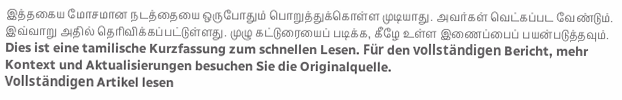இத்தகைய மோசமான நடத்தையை ஒருபோதும் பொறுத்துக்கொள்ள முடியாது. அவர்கள் வெட்கப்பட வேண்டும். இவ்வாறு அதில் தெரிவிக்கப்பட்டுள்ளது. முழு கட்டுரையைப் படிக்க, கீழே உள்ள இணைப்பைப் பயன்படுத்தவும்.
Dies ist eine tamilische Kurzfassung zum schnellen Lesen. Für den vollständigen Bericht, mehr Kontext und Aktualisierungen besuchen Sie die Originalquelle.
Vollständigen Artikel lesen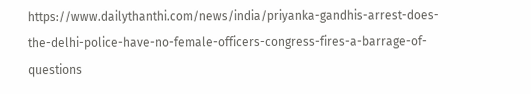https://www.dailythanthi.com/news/india/priyanka-gandhis-arrest-does-the-delhi-police-have-no-female-officers-congress-fires-a-barrage-of-questions